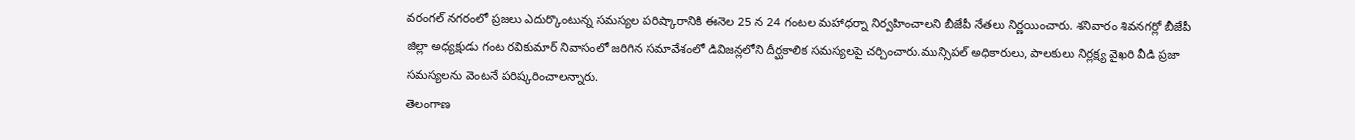వరంగల్ నగరంలో ప్రజలు ఎదుర్కొంటున్న సమస్యల పరిష్కారానికి ఈనెల 25 న 24 గంటల మహాధర్నా నిర్వహించాలని బీజేపీ నేతలు నిర్ణయించారు. శనివారం శివనగర్లో బీజేపీ జిల్లా అధ్యక్షుడు గంట రవికుమార్ నివాసంలో జరిగిన సమావేశంలో డివిజన్లలోని దీర్ఘకాలిక సమస్యలపై చర్చించారు.మున్సిపల్ అధికారులు, పాలకులు నిర్లక్ష్య వైఖరి వీడి ప్రజా సమస్యలను వెంటనే పరిష్కరించాలన్నారు.
తెలంగాణ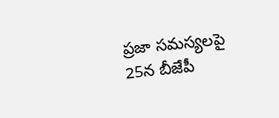ప్రజా సమస్యలపై 25న బీజేపీ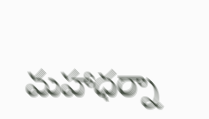మహాధర్నా